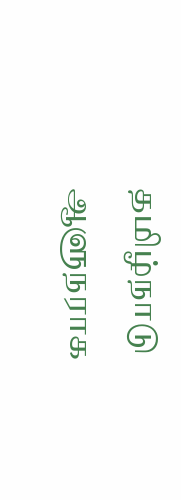தமிழ்நாடு ஆளுநராக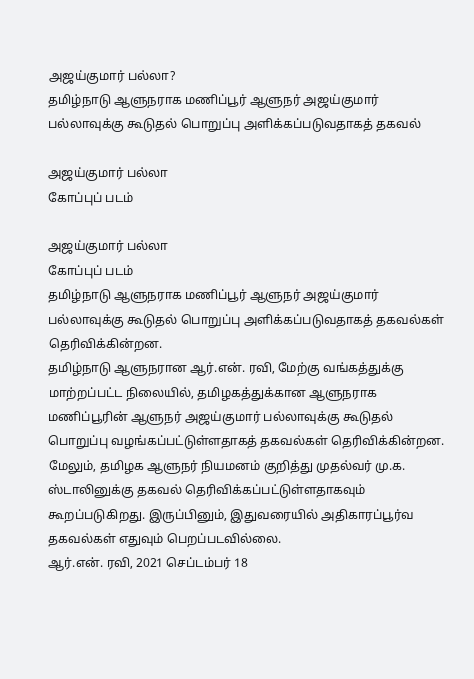அஜய்குமார் பல்லா?
தமிழ்நாடு ஆளுநராக மணிப்பூர் ஆளுநர் அஜய்குமார் பல்லாவுக்கு கூடுதல் பொறுப்பு அளிக்கப்படுவதாகத் தகவல்

அஜய்குமார் பல்லா
கோப்புப் படம்

அஜய்குமார் பல்லா
கோப்புப் படம்
தமிழ்நாடு ஆளுநராக மணிப்பூர் ஆளுநர் அஜய்குமார் பல்லாவுக்கு கூடுதல் பொறுப்பு அளிக்கப்படுவதாகத் தகவல்கள் தெரிவிக்கின்றன.
தமிழ்நாடு ஆளுநரான ஆர்.என். ரவி, மேற்கு வங்கத்துக்கு மாற்றப்பட்ட நிலையில், தமிழகத்துக்கான ஆளுநராக மணிப்பூரின் ஆளுநர் அஜய்குமார் பல்லாவுக்கு கூடுதல் பொறுப்பு வழங்கப்பட்டுள்ளதாகத் தகவல்கள் தெரிவிக்கின்றன.
மேலும், தமிழக ஆளுநர் நியமனம் குறித்து முதல்வர் மு.க. ஸ்டாலினுக்கு தகவல் தெரிவிக்கப்பட்டுள்ளதாகவும் கூறப்படுகிறது. இருப்பினும், இதுவரையில் அதிகாரப்பூர்வ தகவல்கள் எதுவும் பெறப்படவில்லை.
ஆர்.என். ரவி, 2021 செப்டம்பர் 18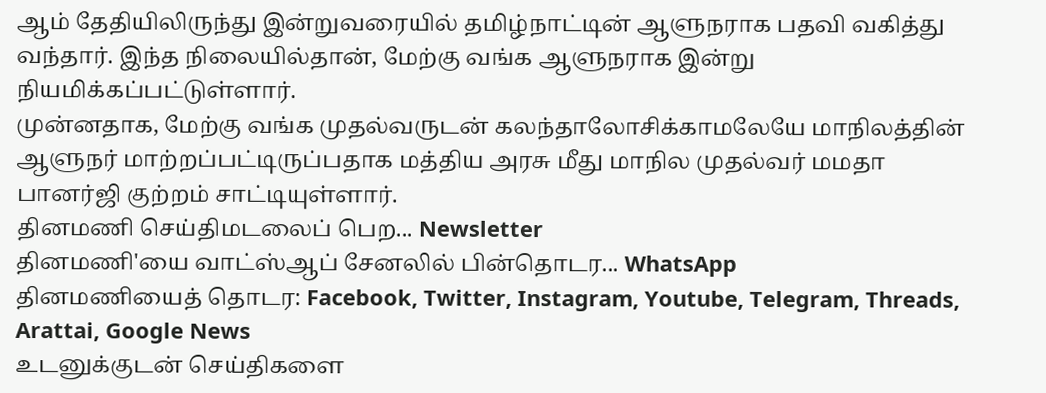ஆம் தேதியிலிருந்து இன்றுவரையில் தமிழ்நாட்டின் ஆளுநராக பதவி வகித்து வந்தார். இந்த நிலையில்தான், மேற்கு வங்க ஆளுநராக இன்று நியமிக்கப்பட்டுள்ளார்.
முன்னதாக, மேற்கு வங்க முதல்வருடன் கலந்தாலோசிக்காமலேயே மாநிலத்தின் ஆளுநர் மாற்றப்பட்டிருப்பதாக மத்திய அரசு மீது மாநில முதல்வர் மமதா பானர்ஜி குற்றம் சாட்டியுள்ளார்.
தினமணி செய்திமடலைப் பெற... Newsletter
தினமணி'யை வாட்ஸ்ஆப் சேனலில் பின்தொடர... WhatsApp
தினமணியைத் தொடர: Facebook, Twitter, Instagram, Youtube, Telegram, Threads, Arattai, Google News
உடனுக்குடன் செய்திகளை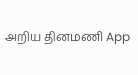அறிய தினமணி App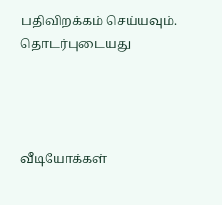பதிவிறக்கம் செய்யவும்.
தொடர்புடையது




வீடியோக்கள்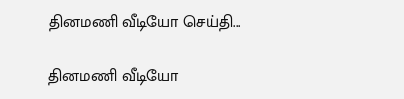தினமணி வீடியோ செய்தி...

தினமணி வீடியோ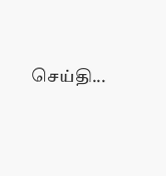செய்தி...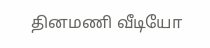தினமணி வீடியோ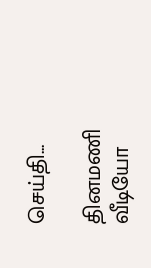செய்தி...

தினமணி வீடியோ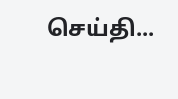செய்தி...